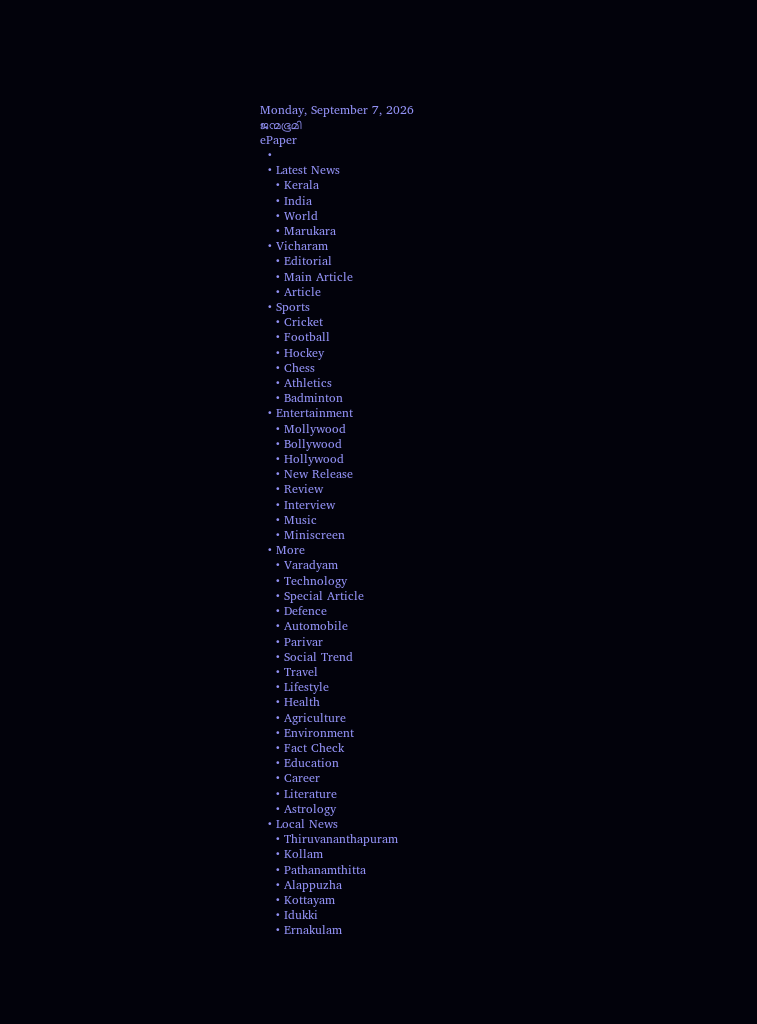Monday, September 7, 2026
ജന്മഭൂമി
ePaper
  •
  • Latest News
    • Kerala
    • India
    • World
    • Marukara
  • Vicharam
    • Editorial
    • Main Article
    • Article
  • Sports
    • Cricket
    • Football
    • Hockey
    • Chess
    • Athletics
    • Badminton
  • Entertainment
    • Mollywood
    • Bollywood
    • Hollywood
    • New Release
    • Review
    • Interview
    • Music
    • Miniscreen
  • More
    • Varadyam
    • Technology
    • Special Article
    • Defence
    • Automobile
    • Parivar
    • Social Trend
    • Travel
    • Lifestyle
    • Health
    • Agriculture
    • Environment
    • Fact Check
    • Education
    • Career
    • Literature
    • Astrology
  • Local News
    • Thiruvananthapuram
    • Kollam
    • Pathanamthitta
    • Alappuzha
    • Kottayam
    • Idukki
    • Ernakulam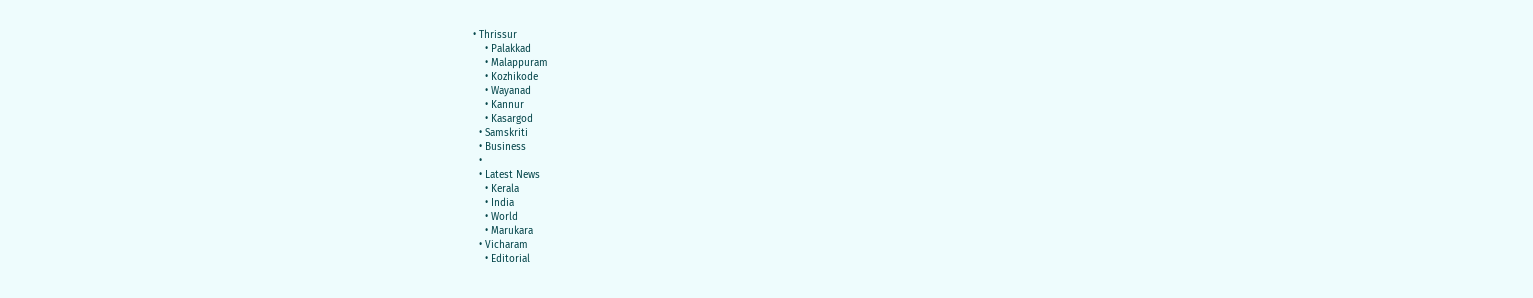• Thrissur
    • Palakkad
    • Malappuram
    • Kozhikode
    • Wayanad
    • Kannur
    • Kasargod
  • Samskriti
  • Business
  •
  • Latest News
    • Kerala
    • India
    • World
    • Marukara
  • Vicharam
    • Editorial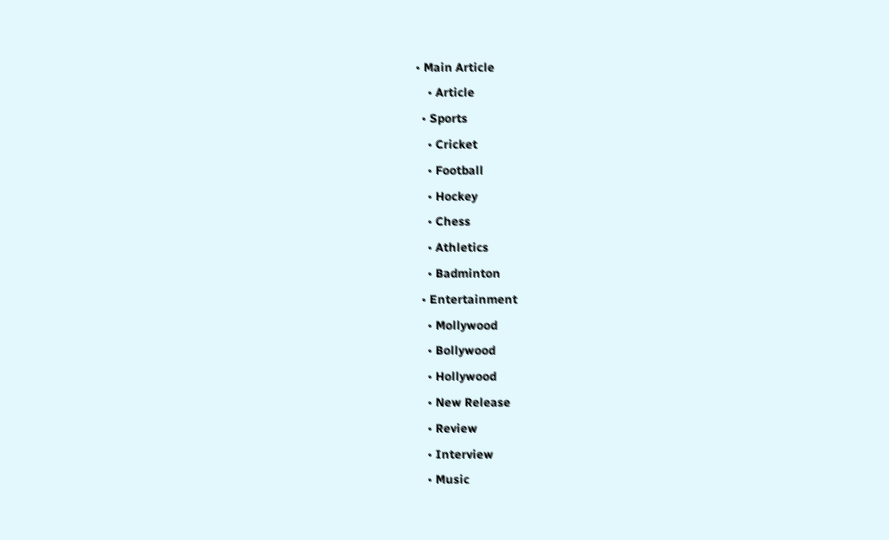• Main Article
    • Article
  • Sports
    • Cricket
    • Football
    • Hockey
    • Chess
    • Athletics
    • Badminton
  • Entertainment
    • Mollywood
    • Bollywood
    • Hollywood
    • New Release
    • Review
    • Interview
    • Music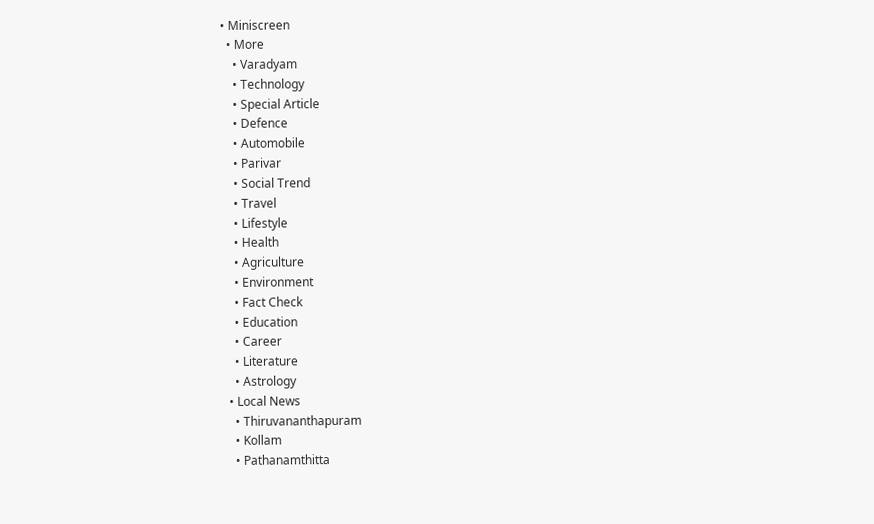• Miniscreen
  • More
    • Varadyam
    • Technology
    • Special Article
    • Defence
    • Automobile
    • Parivar
    • Social Trend
    • Travel
    • Lifestyle
    • Health
    • Agriculture
    • Environment
    • Fact Check
    • Education
    • Career
    • Literature
    • Astrology
  • Local News
    • Thiruvananthapuram
    • Kollam
    • Pathanamthitta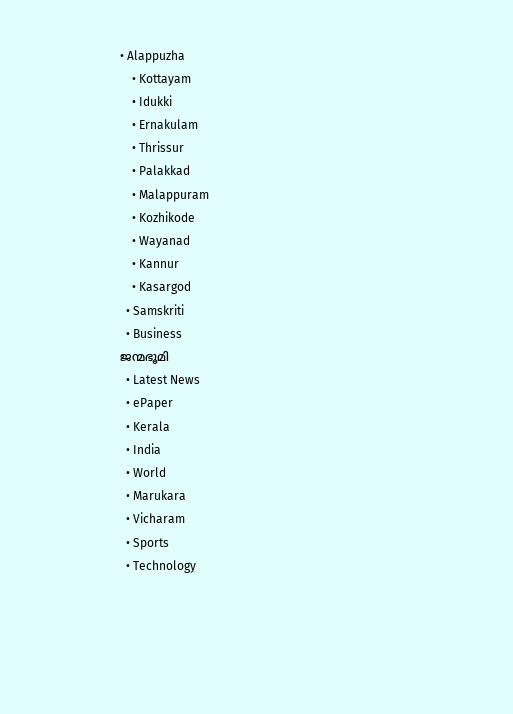• Alappuzha
    • Kottayam
    • Idukki
    • Ernakulam
    • Thrissur
    • Palakkad
    • Malappuram
    • Kozhikode
    • Wayanad
    • Kannur
    • Kasargod
  • Samskriti
  • Business
ജന്മഭൂമി
  • Latest News
  • ePaper
  • Kerala
  • India
  • World
  • Marukara
  • Vicharam
  • Sports
  • Technology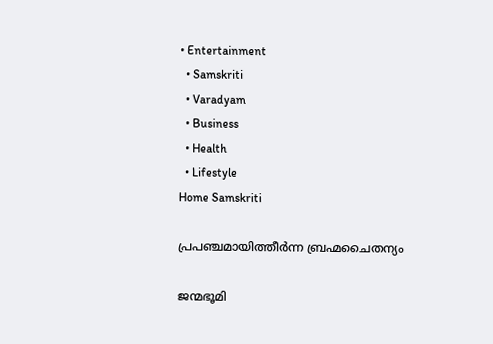• Entertainment
  • Samskriti
  • Varadyam
  • Business
  • Health
  • Lifestyle
Home Samskriti

പ്രപഞ്ചമായിത്തീര്‍ന്ന ബ്രഹ്മചൈതന്യം

ജന്മഭൂമി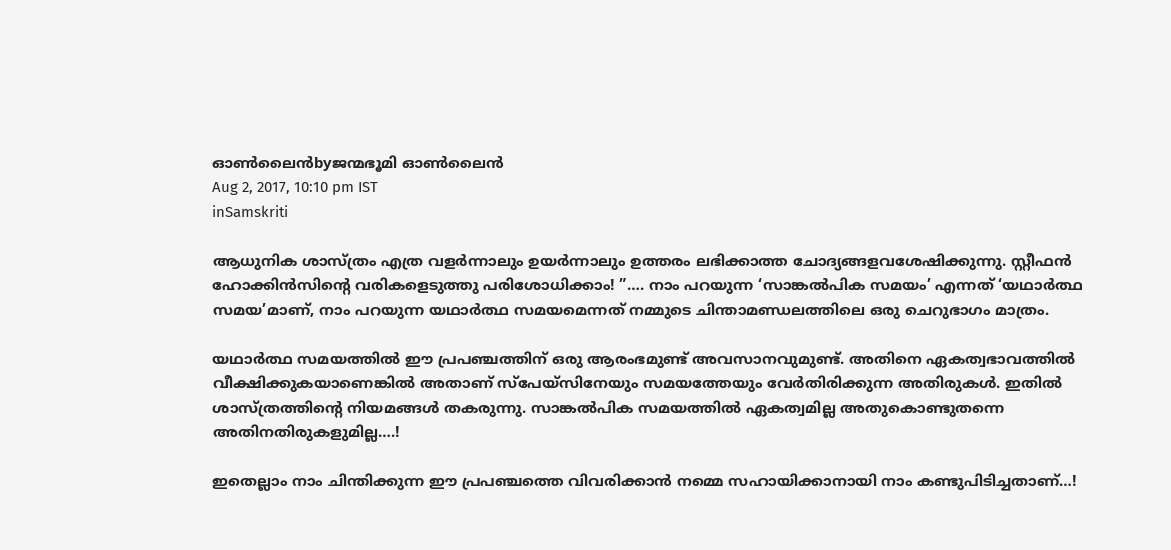ഓണ്‍ലൈന്‍byജന്മഭൂമി ഓണ്‍ലൈന്‍
Aug 2, 2017, 10:10 pm IST
inSamskriti

ആധുനിക ശാസ്ത്രം എത്ര വളര്‍ന്നാലും ഉയര്‍ന്നാലും ഉത്തരം ലഭിക്കാത്ത ചോദ്യങ്ങളവശേഷിക്കുന്നു. സ്റ്റീഫന്‍ ഹോക്കിന്‍സിന്റെ വരികളെടുത്തു പരിശോധിക്കാം! ”…. നാം പറയുന്ന ‘സാങ്കല്‍പിക സമയം’ എന്നത് ‘യഥാര്‍ത്ഥ സമയ’മാണ്, നാം പറയുന്ന യഥാര്‍ത്ഥ സമയമെന്നത് നമ്മുടെ ചിന്താമണ്ഡലത്തിലെ ഒരു ചെറുഭാഗം മാത്രം.

യഥാര്‍ത്ഥ സമയത്തില്‍ ഈ പ്രപഞ്ചത്തിന് ഒരു ആരംഭമുണ്ട് അവസാനവുമുണ്ട്. അതിനെ ഏകത്വഭാവത്തില്‍ വീക്ഷിക്കുകയാണെങ്കില്‍ അതാണ് സ്‌പേയ്‌സിനേയും സമയത്തേയും വേര്‍തിരിക്കുന്ന അതിരുകള്‍. ഇതില്‍ ശാസ്ത്രത്തിന്റെ നിയമങ്ങള്‍ തകരുന്നു. സാങ്കല്‍പിക സമയത്തില്‍ ഏകത്വമില്ല അതുകൊണ്ടുതന്നെ അതിനതിരുകളുമില്ല….!

ഇതെല്ലാം നാം ചിന്തിക്കുന്ന ഈ പ്രപഞ്ചത്തെ വിവരിക്കാന്‍ നമ്മെ സഹായിക്കാനായി നാം കണ്ടുപിടിച്ചതാണ്…!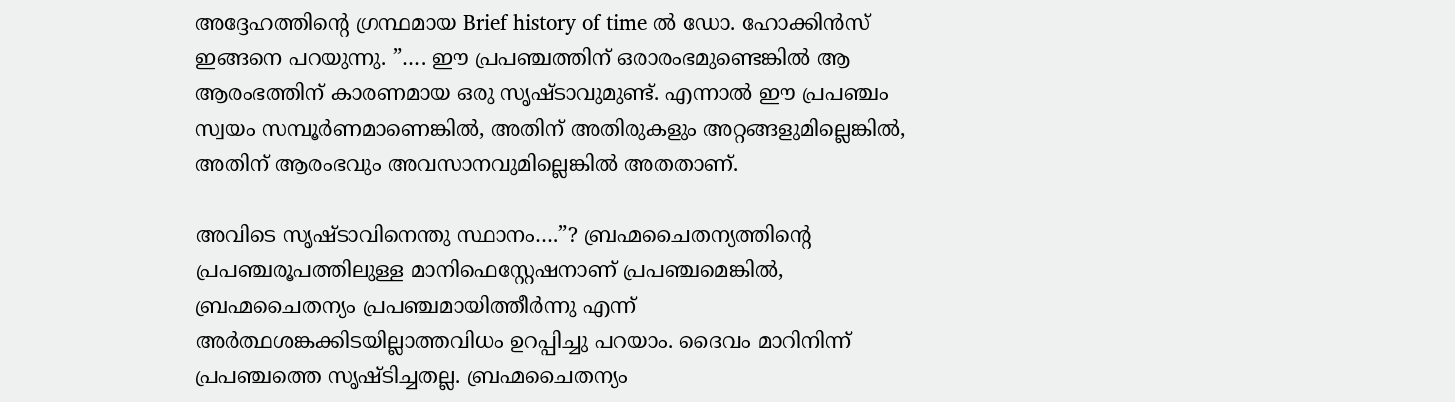അദ്ദേഹത്തിന്റെ ഗ്രന്ഥമായ Brief history of time ല്‍ ഡോ. ഹോക്കിന്‍സ് ഇങ്ങനെ പറയുന്നു. ”…. ഈ പ്രപഞ്ചത്തിന് ഒരാരംഭമുണ്ടെങ്കില്‍ ആ ആരംഭത്തിന് കാരണമായ ഒരു സൃഷ്ടാവുമുണ്ട്. എന്നാല്‍ ഈ പ്രപഞ്ചം സ്വയം സമ്പൂര്‍ണമാണെങ്കില്‍, അതിന് അതിരുകളും അറ്റങ്ങളുമില്ലെങ്കില്‍, അതിന് ആരംഭവും അവസാനവുമില്ലെങ്കില്‍ അതതാണ്.

അവിടെ സൃഷ്ടാവിനെന്തു സ്ഥാനം….”? ബ്രഹ്മചൈതന്യത്തിന്റെ പ്രപഞ്ചരൂപത്തിലുള്ള മാനിഫെസ്റ്റേഷനാണ് പ്രപഞ്ചമെങ്കില്‍, ബ്രഹ്മചൈതന്യം പ്രപഞ്ചമായിത്തീര്‍ന്നു എന്ന് അര്‍ത്ഥശങ്കക്കിടയില്ലാത്തവിധം ഉറപ്പിച്ചു പറയാം. ദൈവം മാറിനിന്ന് പ്രപഞ്ചത്തെ സൃഷ്ടിച്ചതല്ല. ബ്രഹ്മചൈതന്യം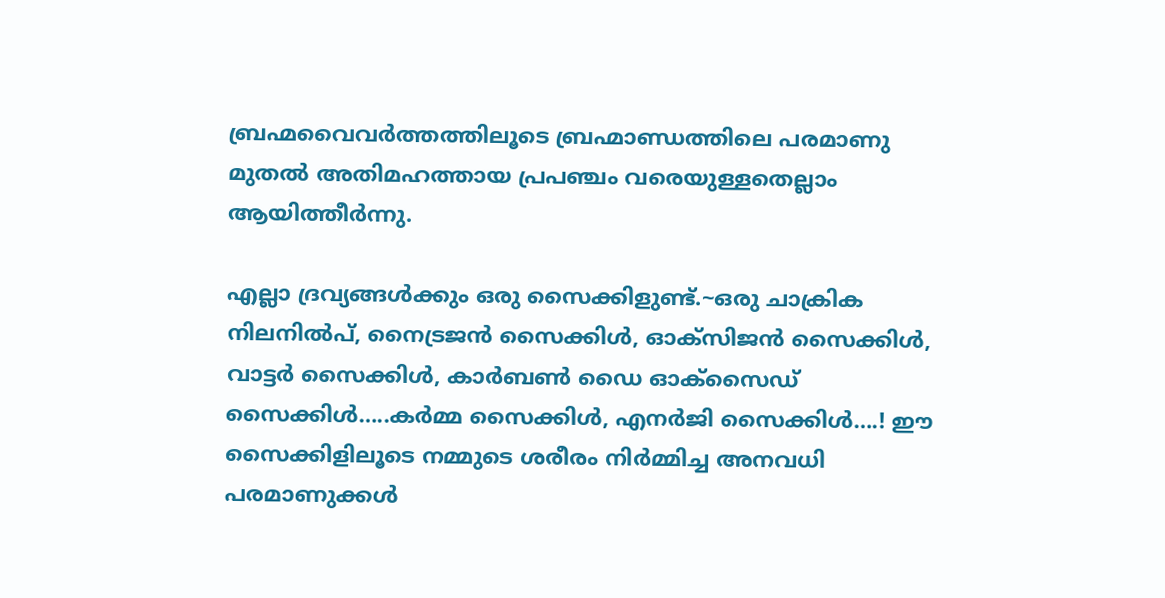ബ്രഹ്മവൈവര്‍ത്തത്തിലൂടെ ബ്രഹ്മാണ്ഡത്തിലെ പരമാണു മുതല്‍ അതിമഹത്തായ പ്രപഞ്ചം വരെയുള്ളതെല്ലാം ആയിത്തീര്‍ന്നു.

എല്ലാ ദ്രവ്യങ്ങള്‍ക്കും ഒരു സൈക്കിളുണ്ട്.~ഒരു ചാക്രിക നിലനില്‍പ്, നൈട്രജന്‍ സൈക്കിള്‍, ഓക്‌സിജന്‍ സൈക്കിള്‍, വാട്ടര്‍ സൈക്കിള്‍, കാര്‍ബണ്‍ ഡൈ ഓക്‌സൈഡ് സൈക്കിള്‍…..കര്‍മ്മ സൈക്കിള്‍, എനര്‍ജി സൈക്കിള്‍….! ഈ സൈക്കിളിലൂടെ നമ്മുടെ ശരീരം നിര്‍മ്മിച്ച അനവധി പരമാണുക്കള്‍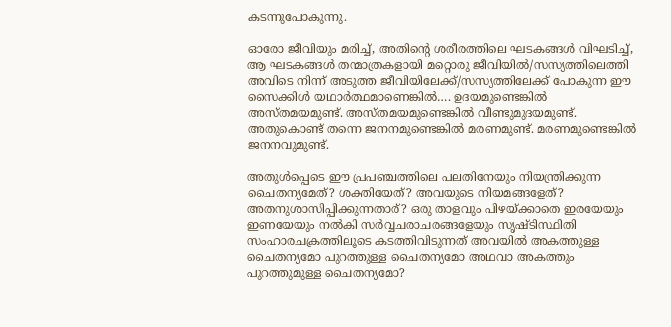കടന്നുപോകുന്നു.

ഓരോ ജീവിയും മരിച്ച്, അതിന്റെ ശരീരത്തിലെ ഘടകങ്ങള്‍ വിഘടിച്ച്, ആ ഘടകങ്ങള്‍ തന്മാത്രകളായി മറ്റൊരു ജീവിയില്‍/സസ്യത്തിലെത്തി അവിടെ നിന്ന് അടുത്ത ജീവിയിലേക്ക്/സസ്യത്തിലേക്ക് പോകുന്ന ഈ സൈക്കിള്‍ യഥാര്‍ത്ഥമാണെങ്കില്‍…. ഉദയമുണ്ടെങ്കില്‍ അസ്തമയമുണ്ട്. അസ്തമയമുണ്ടെങ്കില്‍ വീണ്ടുമുദയമുണ്ട്. അതുകൊണ്ട് തന്നെ ജനനമുണ്ടെങ്കില്‍ മരണമുണ്ട്. മരണമുണ്ടെങ്കില്‍ ജനനവുമുണ്ട്.

അതുള്‍പ്പെടെ ഈ പ്രപഞ്ചത്തിലെ പലതിനേയും നിയന്ത്രിക്കുന്ന ചൈതന്യമേത്? ശക്തിയേത്? അവയുടെ നിയമങ്ങളേത്? അതനുശാസിപ്പിക്കുന്നതാര്? ഒരു താളവും പിഴയ്‌ക്കാതെ ഇരയേയും ഇണയേയും നല്‍കി സര്‍വ്വചരാചരങ്ങളേയും സൃഷ്ടിസ്ഥിതി സംഹാരചക്രത്തിലൂടെ കടത്തിവിടുന്നത് അവയില്‍ അകത്തുള്ള ചൈതന്യമോ പുറത്തുള്ള ചൈതന്യമോ അഥവാ അകത്തും പുറത്തുമുള്ള ചൈതന്യമോ?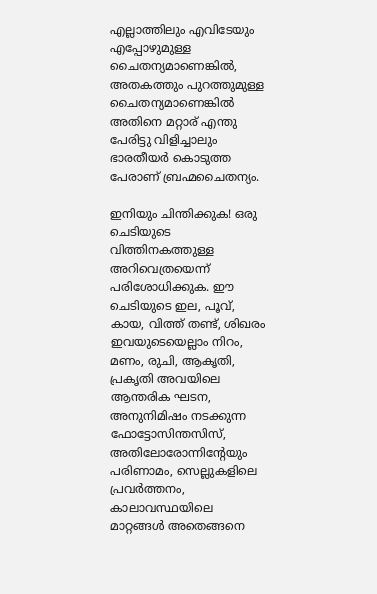എല്ലാത്തിലും എവിടേയും എപ്പോഴുമുള്ള ചൈതന്യമാണെങ്കില്‍, അതകത്തും പുറത്തുമുള്ള ചൈതന്യമാണെങ്കില്‍ അതിനെ മറ്റാര് എന്തു പേരിട്ടു വിളിച്ചാലും ഭാരതീയര്‍ കൊടുത്ത പേരാണ് ബ്രഹ്മചൈതന്യം.

ഇനിയും ചിന്തിക്കുക! ഒരു ചെടിയുടെ വിത്തിനകത്തുള്ള അറിവെത്രയെന്ന് പരിശോധിക്കുക. ഈ ചെടിയുടെ ഇല, പൂവ്, കായ, വിത്ത് തണ്ട്, ശിഖരം ഇവയുടെയെല്ലാം നിറം, മണം, രുചി, ആകൃതി, പ്രകൃതി അവയിലെ ആന്തരിക ഘടന, അനുനിമിഷം നടക്കുന്ന ഫോട്ടോസിന്തസിസ്, അതിലോരോന്നിന്റേയും പരിണാമം, സെല്ലുകളിലെ പ്രവര്‍ത്തനം, കാലാവസ്ഥയിലെ മാറ്റങ്ങള്‍ അതെങ്ങനെ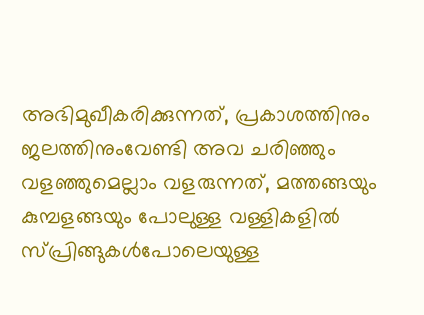അഭിമുഖീകരിക്കുന്നത്, പ്രകാശത്തിനും ജലത്തിനുംവേണ്ടി അവ ചരിഞ്ഞും വളഞ്ഞുമെല്ലാം വളരുന്നത്, മത്തങ്ങയും കുമ്പളങ്ങയും പോലുള്ള വള്ളികളില്‍ സ്പ്രിങ്ങുകള്‍പോലെയുള്ള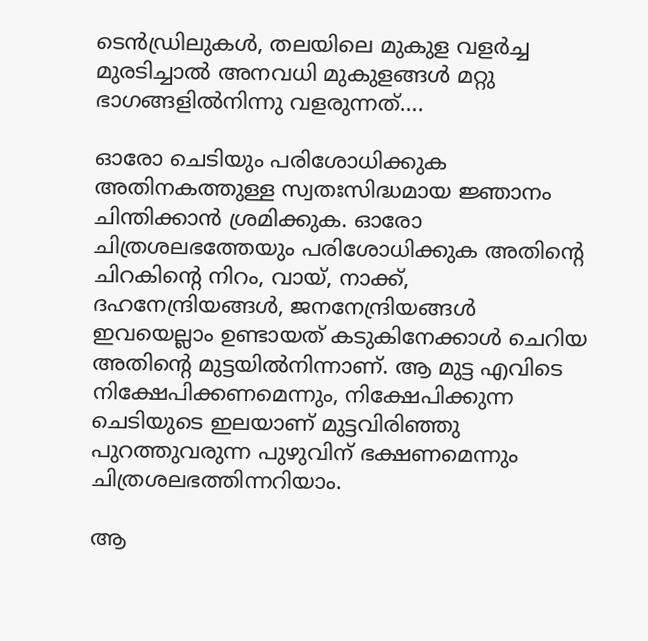ടെന്‍ഡ്രിലുകള്‍, തലയിലെ മുകുള വളര്‍ച്ച മുരടിച്ചാല്‍ അനവധി മുകുളങ്ങള്‍ മറ്റു ഭാഗങ്ങളില്‍നിന്നു വളരുന്നത്….

ഓരോ ചെടിയും പരിശോധിക്കുക അതിനകത്തുള്ള സ്വതഃസിദ്ധമായ ജ്ഞാനം ചിന്തിക്കാന്‍ ശ്രമിക്കുക. ഓരോ ചിത്രശലഭത്തേയും പരിശോധിക്കുക അതിന്റെ ചിറകിന്റെ നിറം, വായ്, നാക്ക്, ദഹനേന്ദ്രിയങ്ങള്‍, ജനനേന്ദ്രിയങ്ങള്‍ ഇവയെല്ലാം ഉണ്ടായത് കടുകിനേക്കാള്‍ ചെറിയ അതിന്റെ മുട്ടയില്‍നിന്നാണ്. ആ മുട്ട എവിടെ നിക്ഷേപിക്കണമെന്നും, നിക്ഷേപിക്കുന്ന ചെടിയുടെ ഇലയാണ് മുട്ടവിരിഞ്ഞു പുറത്തുവരുന്ന പുഴുവിന് ഭക്ഷണമെന്നും ചിത്രശലഭത്തിന്നറിയാം.

ആ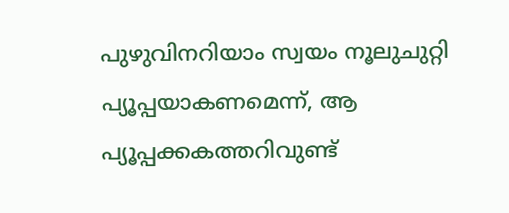പുഴുവിനറിയാം സ്വയം നൂലുചുറ്റി പ്യൂപ്പയാകണമെന്ന്, ആ പ്യൂപ്പക്കകത്തറിവുണ്ട്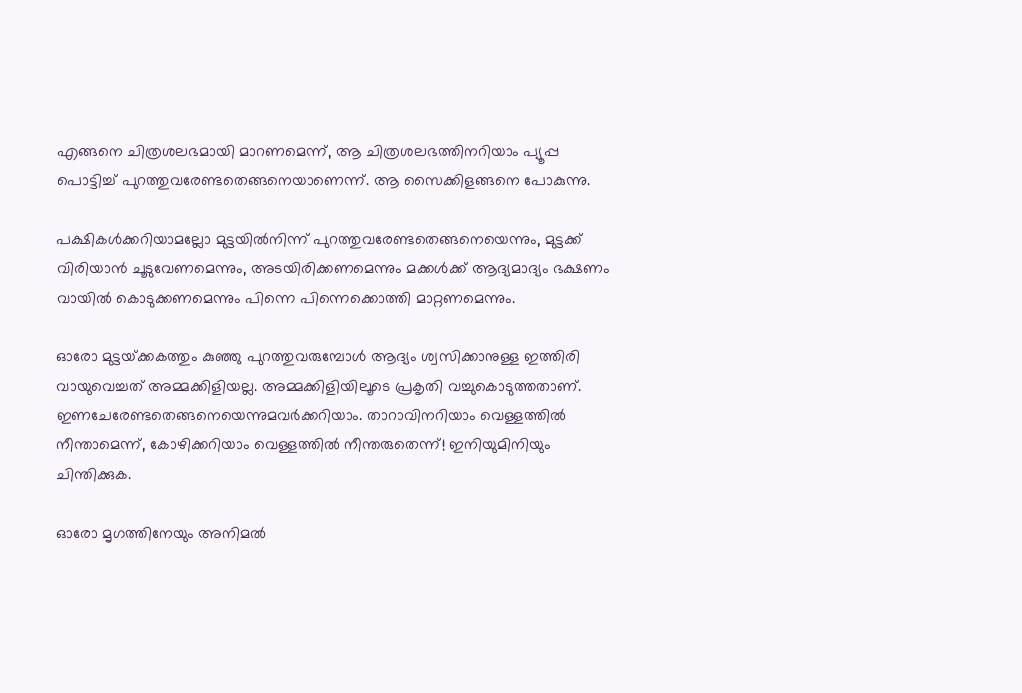എങ്ങനെ ചിത്രശലഭമായി മാറണമെന്ന്, ആ ചിത്രശലഭത്തിനറിയാം പ്യൂപ്പ പൊട്ടിച്ച് പുറത്തുവരേണ്ടതെങ്ങനെയാണെന്ന്. ആ സൈക്കിളങ്ങനെ പോകുന്നു.

പക്ഷികള്‍ക്കറിയാമല്ലോ മുട്ടയില്‍നിന്ന് പുറത്തുവരേണ്ടതെങ്ങനെയെന്നും, മുട്ടക്ക് വിരിയാന്‍ ചൂടുവേണമെന്നും, അടയിരിക്കണമെന്നും മക്കള്‍ക്ക് ആദ്യമാദ്യം ഭക്ഷണം വായില്‍ കൊടുക്കണമെന്നും പിന്നെ പിന്നെക്കൊത്തി മാറ്റണമെന്നും.

ഓരോ മുട്ടയ്‌ക്കകത്തും കുഞ്ഞു പുറത്തുവരുമ്പോള്‍ ആദ്യം ശ്വസിക്കാനുള്ള ഇത്തിരി വായുവെച്ചത് അമ്മക്കിളിയല്ല. അമ്മക്കിളിയിലൂടെ പ്രകൃതി വച്ചുകൊടുത്തതാണ്. ഇണചേരേണ്ടതെങ്ങനെയെന്നുമവര്‍ക്കറിയാം. താറാവിനറിയാം വെള്ളത്തില്‍ നീന്താമെന്ന്, കോഴിക്കറിയാം വെള്ളത്തില്‍ നീന്തരുതെന്ന്! ഇനിയുമിനിയും ചിന്തിക്കുക.

ഓരോ മൃഗത്തിനേയും അനിമല്‍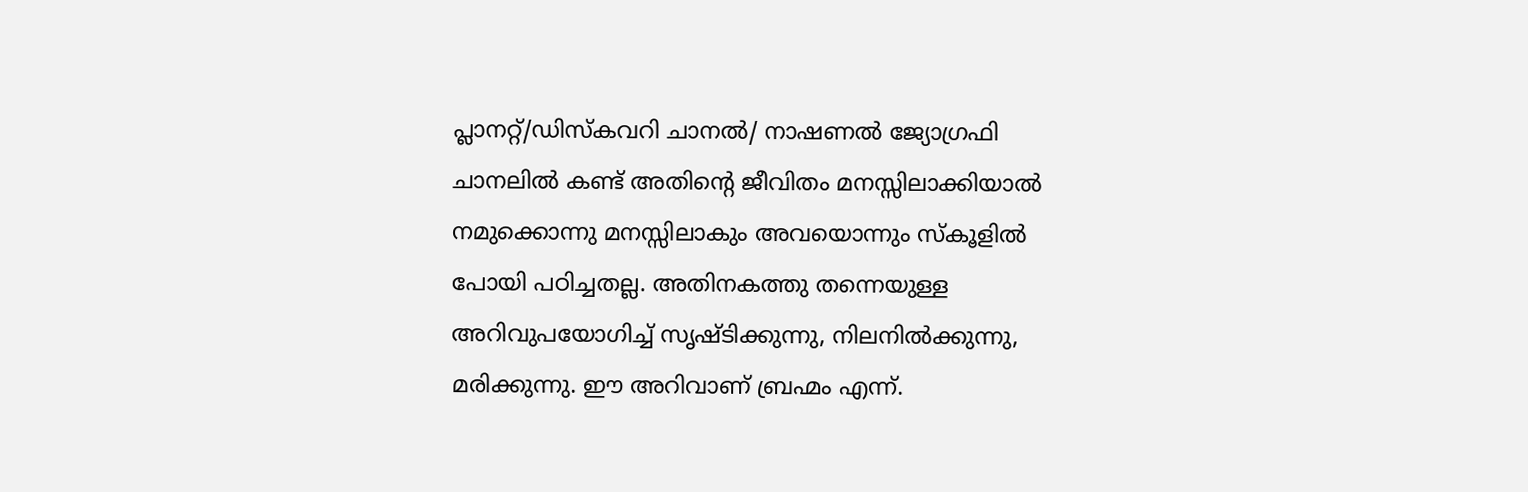പ്ലാനറ്റ്/ഡിസ്‌കവറി ചാനല്‍/ നാഷണല്‍ ജ്യോഗ്രഫി ചാനലില്‍ കണ്ട് അതിന്റെ ജീവിതം മനസ്സിലാക്കിയാല്‍ നമുക്കൊന്നു മനസ്സിലാകും അവയൊന്നും സ്‌കൂളില്‍ പോയി പഠിച്ചതല്ല. അതിനകത്തു തന്നെയുള്ള അറിവുപയോഗിച്ച് സൃഷ്ടിക്കുന്നു, നിലനില്‍ക്കുന്നു, മരിക്കുന്നു. ഈ അറിവാണ് ബ്രഹ്മം എന്ന്.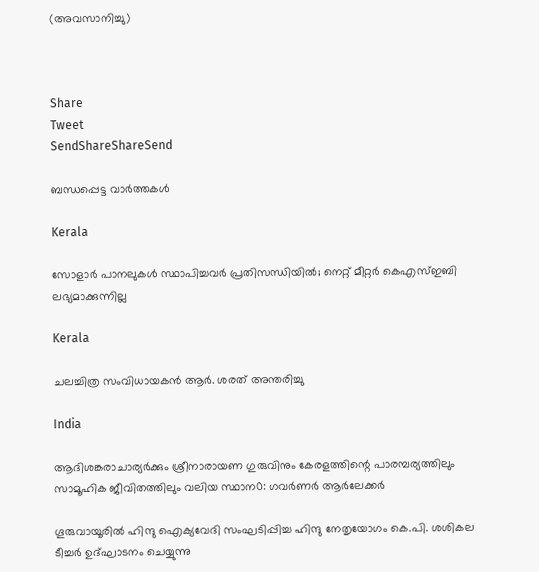(അവസാനിച്ചു)



Share
Tweet
SendShareShareSend

ബന്ധപ്പെട്ട വാര്‍ത്തകള്‍

Kerala

സോളാര്‍ പാനലുകള്‍ സ്ഥാപിച്ചവര്‍ പ്രതിസന്ധിയില്‍; നെറ്റ് മീറ്റര്‍ കെഎസ്ഇബി ലഭ്യമാക്കുന്നില്ല

Kerala

ചലച്ചിത്ര സംവിധായകൻ ആർ. ശരത് അന്തരിച്ചു

India

ആദിശങ്കരാചാര്യർക്കും ശ്രീനാരായണ ഗുരുവിനും കേരളത്തിന്റെ പാരമ്പര്യത്തിലും സാമൂഹിക ജീവിതത്തിലും വലിയ സ്ഥാന0: ഗവർണർ ആർലേക്കർ

ഗൂരുവായൂരില്‍ ഹിന്ദു ഐക്യവേദി സംഘടിപ്പിച്ച ഹിന്ദു നേതൃയോഗം കെ.പി. ശശികല ടീച്ചര്‍ ഉദ്ഘാടനം ചെയ്യുന്നു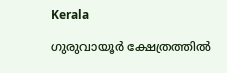Kerala

ഗുരുവായൂര്‍ ക്ഷേത്രത്തില്‍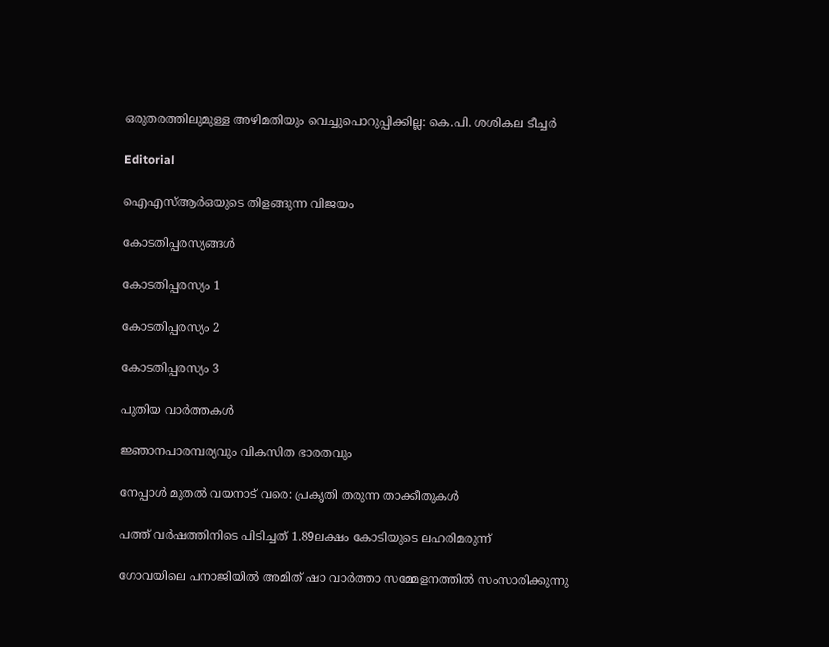ഒരുതരത്തിലുമുള്ള അഴിമതിയും വെച്ചുപൊറുപ്പിക്കില്ല: കെ.പി. ശശികല ടീച്ചര്‍

Editorial

ഐഎസ്ആര്‍ഒയുടെ തിളങ്ങുന്ന വിജയം

കോടതിപ്പരസ്യങ്ങള്‍

കോടതിപ്പരസ്യം 1

കോടതിപ്പരസ്യം 2

കോടതിപ്പരസ്യം 3

പുതിയ വാര്‍ത്തകള്‍

ജ്ഞാനപാരമ്പര്യവും വികസിത ഭാരതവും

നേപ്പാള്‍ മുതല്‍ വയനാട് വരെ: പ്രകൃതി തരുന്ന താക്കീതുകള്‍

പത്ത് വര്‍ഷത്തിനിടെ പിടിച്ചത് 1.89ലക്ഷം കോടിയുടെ ലഹരിമരുന്ന്

ഗോവയിലെ പനാജിയില്‍ അമിത് ഷാ വാര്‍ത്താ സമ്മേളനത്തില്‍ സംസാരിക്കുന്നു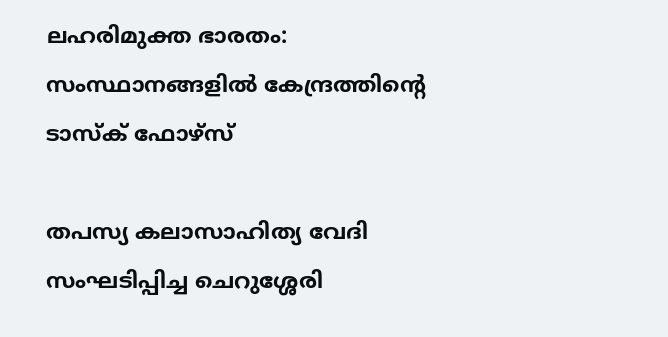ലഹരിമുക്ത ഭാരതം: സംസ്ഥാനങ്ങളില്‍ കേന്ദ്രത്തിന്റെ ടാസ്‌ക് ഫോഴ്‌സ്

തപസ്യ കലാസാഹിത്യ വേദി സംഘടിപ്പിച്ച ചെറുശ്ശേരി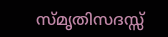സ്മൃതിസദസ്സ്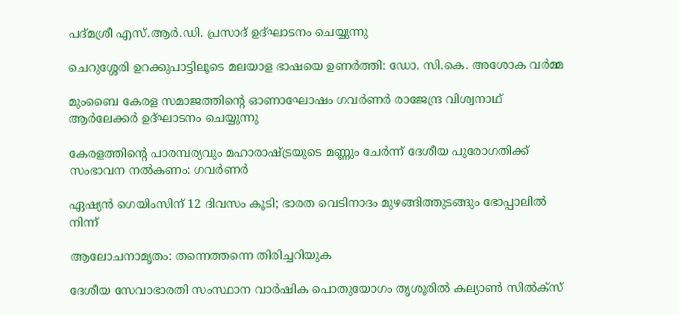പദ്മശ്രീ എസ്.ആര്‍.ഡി. പ്രസാദ് ഉദ്ഘാടനം ചെയ്യുന്നു

ചെറുശ്ശേരി ഉറക്കുപാട്ടിലൂടെ മലയാള ഭാഷയെ ഉണര്‍ത്തി: ഡോ. സി.കെ. അശോക വര്‍മ്മ

മുംബൈ കേരള സമാജത്തിന്റെ ഓണാഘോഷം ഗവര്‍ണര്‍ രാജേന്ദ്ര വിശ്വനാഥ് ആര്‍ലേക്കര്‍ ഉദ്ഘാടനം ചെയ്യുന്നു

കേരളത്തിന്റെ പാരമ്പര്യവും മഹാരാഷ്‌ട്രയുടെ മണ്ണും ചേര്‍ന്ന് ദേശീയ പുരോഗതിക്ക് സംഭാവന നല്‍കണം: ഗവര്‍ണര്‍

ഏഷ്യന്‍ ഗെയിംസിന് 12 ദിവസം കൂടി; ഭാരത വെടിനാദം മുഴങ്ങിത്തുടങ്ങും ഭോപ്പാലില്‍ നിന്ന്

ആലോചനാമൃതം: തന്നെത്തന്നെ തിരിച്ചറിയുക

ദേശീയ സേവാഭാരതി സംസ്ഥാന വാര്‍ഷിക പൊതുയോഗം തൃശൂരില്‍ കല്യാണ്‍ സില്‍ക്‌സ്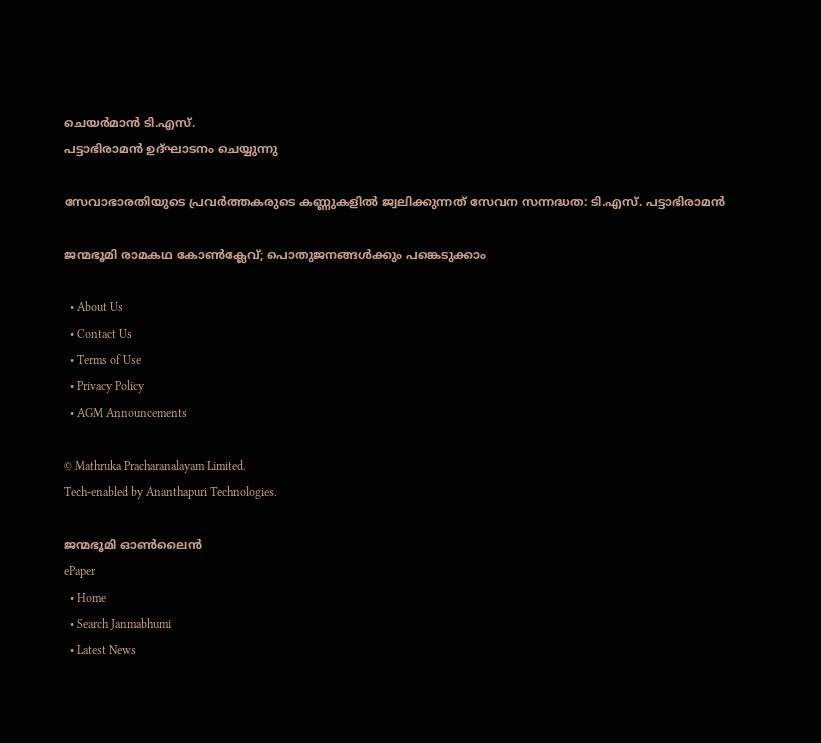ചെയര്‍മാന്‍ ടി.എസ്.
പട്ടാഭിരാമന്‍ ഉദ്ഘാടനം ചെയ്യുന്നു

സേവാഭാരതിയുടെ പ്രവര്‍ത്തകരുടെ കണ്ണുകളില്‍ ജ്വലിക്കുന്നത് സേവന സന്നദ്ധത: ടി.എസ്. പട്ടാഭിരാമന്‍

ജന്മഭൂമി രാമകഥ കോണ്‍ക്ലേവ്; പൊതുജനങ്ങള്‍ക്കും പങ്കെടുക്കാം

  • About Us
  • Contact Us
  • Terms of Use
  • Privacy Policy
  • AGM Announcements

© Mathruka Pracharanalayam Limited.
Tech-enabled by Ananthapuri Technologies.

ജന്മഭൂമി ഓണ്‍ലൈന്‍
ePaper
  • Home
  • Search Janmabhumi
  • Latest News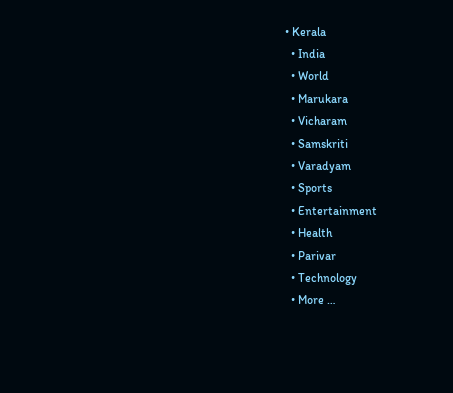• Kerala
  • India
  • World
  • Marukara
  • Vicharam
  • Samskriti
  • Varadyam
  • Sports
  • Entertainment
  • Health
  • Parivar
  • Technology
  • More …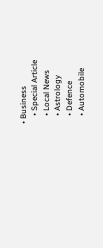• Business
    • Special Article
    • Local News
    • Astrology
    • Defence
    • Automobile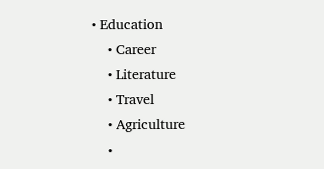• Education
    • Career
    • Literature
    • Travel
    • Agriculture
    •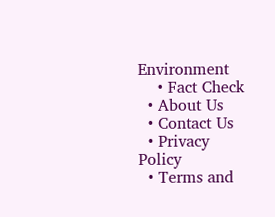Environment
    • Fact Check
  • About Us
  • Contact Us
  • Privacy Policy
  • Terms and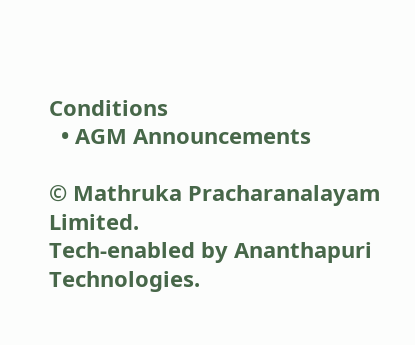Conditions
  • AGM Announcements

© Mathruka Pracharanalayam Limited.
Tech-enabled by Ananthapuri Technologies.